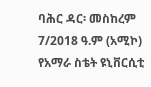ባሕር ዳር፡ መስከረም 7/2018 ዓ.ም (አሚኮ) የአማራ ስቴት ዩኒቨርሲቲ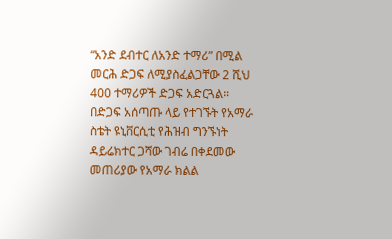“አንድ ደብተር ለአንድ ተማሪ” በሚል መርሕ ድጋፍ ለሚያስፈልጋቸው 2 ሺህ 400 ተማሪዎች ድጋፍ አድርጓል።
በድጋፍ አሰጣጡ ላይ የተገኙት የአማራ ስቴት ዩኒቨርሲቲ የሕዝብ ግንኙነት ዳይሬክተር ጋሻው ገብሬ በቀደመው መጠሪያው የአማራ ክልል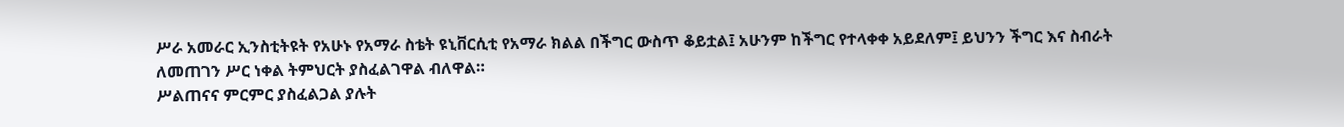ሥራ አመራር ኢንስቲትዩት የአሁኑ የአማራ ስቴት ዩኒቨርሲቲ የአማራ ክልል በችግር ውስጥ ቆይቷል፤ አሁንም ከችግር የተላቀቀ አይደለም፤ ይህንን ችግር እና ስብራት ለመጠገን ሥር ነቀል ትምህርት ያስፈልገዋል ብለዋል።
ሥልጠናና ምርምር ያስፈልጋል ያሉት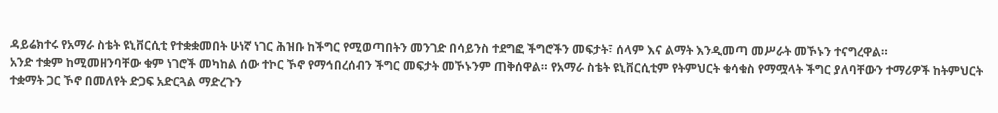ዳይሬክተሩ የአማራ ስቴት ዩኒቨርሲቲ የተቋቋመበት ሁነኛ ነገር ሕዝቡ ከችግር የሚወጣበትን መንገድ በሳይንስ ተደግፎ ችግሮችን መፍታት፣ ሰላም እና ልማት እንዲመጣ መሥራት መኾኑን ተናግረዋል።
አንድ ተቋም ከሚመዘንባቸው ቁም ነገሮች መካከል ሰው ተኮር ኾኖ የማኅበረሰብን ችግር መፍታት መኾኑንም ጠቅሰዋል። የአማራ ስቴት ዩኒቨርሲቲም የትምህርት ቁሳቁስ የማሟላት ችግር ያለባቸውን ተማሪዎች ከትምህርት ተቋማት ጋር ኾኖ በመለየት ድጋፍ አድርጓል ማድረጉን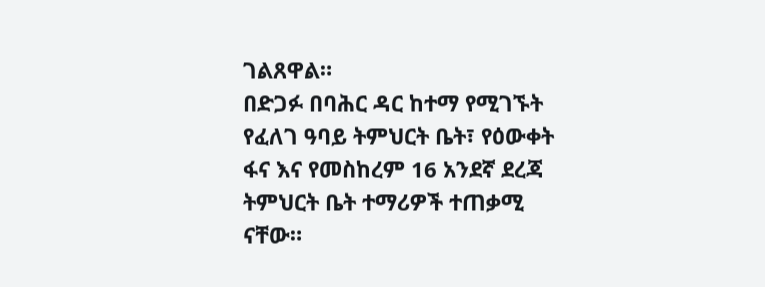ገልጸዋል።
በድጋፉ በባሕር ዳር ከተማ የሚገኙት የፈለገ ዓባይ ትምህርት ቤት፣ የዕውቀት ፋና እና የመስከረም 16 አንደኛ ደረጃ ትምህርት ቤት ተማሪዎች ተጠቃሚ ናቸው።